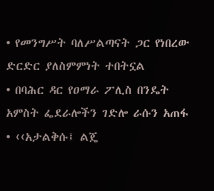• የመንግሥት ባለሥልጣናት ጋር የነበረው ድርድር ያለስምምነት ተበትኗል
• በባሕር ዳር የዐማራ ፖሊስ በንዴት አምስት ፌደራሎችን ገድሎ ራሱን አጠፋ
• ‹‹አታልቅሱ፤ ልጄ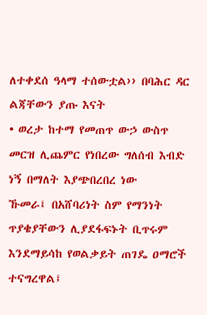ለተቀደሰ ዓላማ ተሰውቷል›› በባሕር ዳር ልጃቸውን ያጡ እናት
• ወረታ ከተማ የመጠጥ ውኃ ውስጥ መርዝ ሊጨምር የነበረው ግለሰብ እብድ ነኝ በማለት እያጭበረበረ ነው
ኹመራ፤ በአሸባሪነት ስም የማንነት ጥያቄያቸውን ሊያደፋፍኑት ቢጥሩም እንደማይሳከ የወልቃይት ጠገዴ ዐማሮች ተናግረዋል፤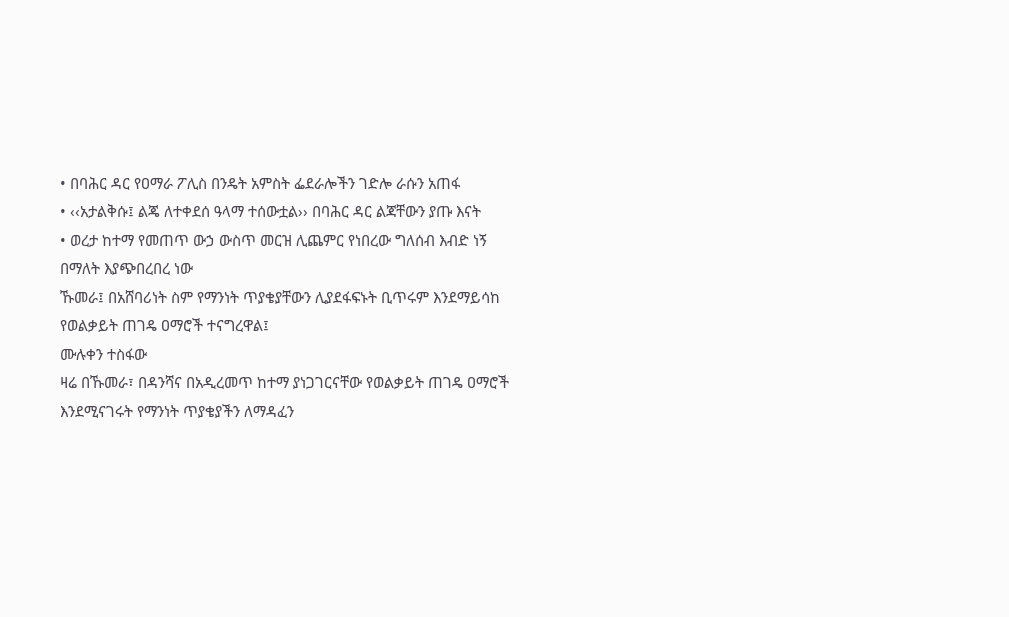• በባሕር ዳር የዐማራ ፖሊስ በንዴት አምስት ፌደራሎችን ገድሎ ራሱን አጠፋ
• ‹‹አታልቅሱ፤ ልጄ ለተቀደሰ ዓላማ ተሰውቷል›› በባሕር ዳር ልጃቸውን ያጡ እናት
• ወረታ ከተማ የመጠጥ ውኃ ውስጥ መርዝ ሊጨምር የነበረው ግለሰብ እብድ ነኝ በማለት እያጭበረበረ ነው
ኹመራ፤ በአሸባሪነት ስም የማንነት ጥያቄያቸውን ሊያደፋፍኑት ቢጥሩም እንደማይሳከ የወልቃይት ጠገዴ ዐማሮች ተናግረዋል፤
ሙሉቀን ተስፋው
ዛሬ በኹመራ፣ በዳንሻና በአዲረመጥ ከተማ ያነጋገርናቸው የወልቃይት ጠገዴ ዐማሮች እንደሚናገሩት የማንነት ጥያቄያችን ለማዳፈን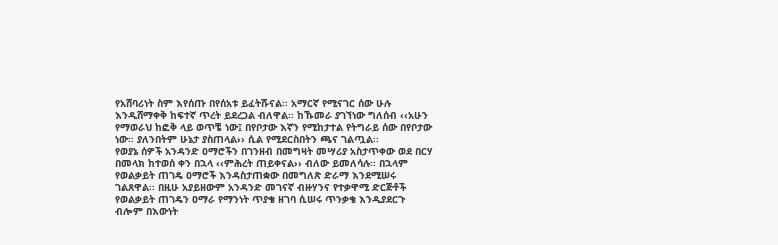የአሸባሪነት ስም እየሰጡ በየሰአቱ ይፈትሹናል፡፡ አማርኛ የሚናገር ሰው ሁሉ እንዲሸማቀቅ ከፍተኛ ጥረት ይደረጋል ብለዋል፡፡ ከኹመራ ያገኘነው ግለሰብ ‹‹አሁን የማወራህ ከፎቅ ላይ ወጥቼ ነው፤ በየቦታው እኛን የሚከታተል የትግራይ ሰው በየቦታው ነው፡፡ ያለንበትም ሁኔታ ያስጠላል›› ሲል የሚደርስበትን ጫና ገልጧል፡፡
የወያኔ ሰዎች አንዳንድ ዐማሮችን በገንዘብ በመግዛት መሣሪያ አስታጥቀው ወደ በርሃ በመላክ ከተወሰ ቀን በኋላ ‹‹ምሕረት ጠይቀናል›› ብለው ይመለሳሉ፡፡ በኋላም የወልቃይት ጠገዴ ዐማሮች እንዳስታጠቋው በመግለጽ ድራማ እንደሚሠሩ ገልጸዋል፡፡ በዚሁ አያይዘውም አንዳንድ መገናኛ ብዙሃንና የተቃዋሚ ድርጅቶች የወልቃይት ጠገዴን ዐማራ የማንነት ጥያቄ ዘገባ ሲሠሩ ጥንቃቄ እንዲያደርጉ ብሎም በእውነት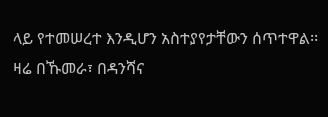ላይ የተመሠረተ እንዲሆን አስተያየታቸውን ሰጥተዋል፡፡
ዛሬ በኹመራ፣ በዳንሻና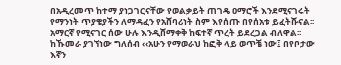በአዲረመጥ ከተማ ያነጋገርናቸው የወልቃይት ጠገዴ ዐማሮች እንደሚናገሩት የማንነት ጥያቄያችን ለማዳፈን የአሸባሪነት ስም እየሰጡ በየሰአቱ ይፈትሹናል፡፡ አማርኛ የሚናገር ሰው ሁሉ እንዲሸማቀቅ ከፍተኛ ጥረት ይደረጋል ብለዋል፡፡ ከኹመራ ያገኘነው ግለሰብ ‹‹አሁን የማወራህ ከፎቅ ላይ ወጥቼ ነው፤ በየቦታው እኛን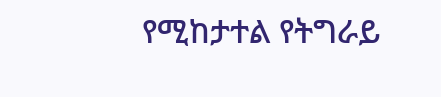የሚከታተል የትግራይ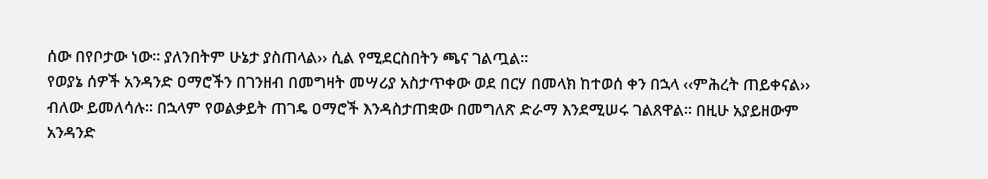ሰው በየቦታው ነው፡፡ ያለንበትም ሁኔታ ያስጠላል›› ሲል የሚደርስበትን ጫና ገልጧል፡፡
የወያኔ ሰዎች አንዳንድ ዐማሮችን በገንዘብ በመግዛት መሣሪያ አስታጥቀው ወደ በርሃ በመላክ ከተወሰ ቀን በኋላ ‹‹ምሕረት ጠይቀናል›› ብለው ይመለሳሉ፡፡ በኋላም የወልቃይት ጠገዴ ዐማሮች እንዳስታጠቋው በመግለጽ ድራማ እንደሚሠሩ ገልጸዋል፡፡ በዚሁ አያይዘውም አንዳንድ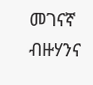መገናኛ ብዙሃንና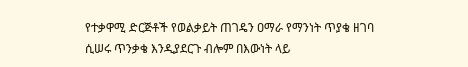የተቃዋሚ ድርጅቶች የወልቃይት ጠገዴን ዐማራ የማንነት ጥያቄ ዘገባ ሲሠሩ ጥንቃቄ እንዲያደርጉ ብሎም በእውነት ላይ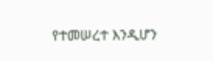የተመሠረተ እንዲሆን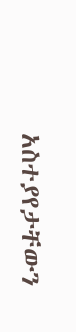አስተያየታቸውን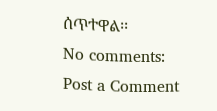ሰጥተዋል፡፡
No comments:
Post a Comment